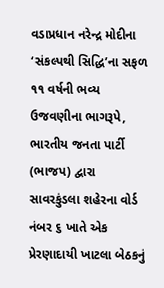વડાપ્રધાન નરેન્દ્ર મોદીના ‘સંકલ્પથી સિદ્ધિ’ના સફળ ૧૧ વર્ષની ભવ્ય ઉજવણીના ભાગરૂપે, ભારતીય જનતા પાર્ટી (ભાજપ) દ્વારા સાવરકુંડલા શહેરના વોર્ડ નંબર ૬ ખાતે એક પ્રેરણાદાયી ખાટલા બેઠકનું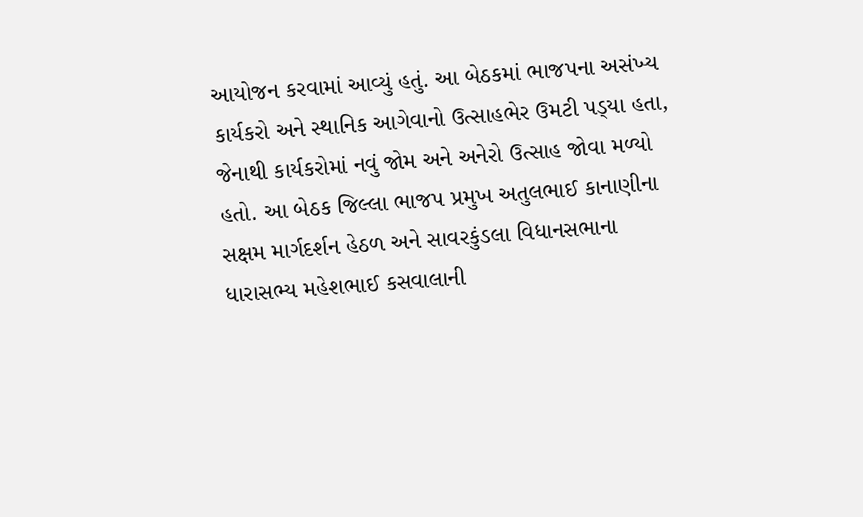આયોજન કરવામાં આવ્યું હતું. આ બેઠકમાં ભાજપના અસંખ્ય કાર્યકરો અને સ્થાનિક આગેવાનો ઉત્સાહભેર ઉમટી પડ્‌યા હતા, જેનાથી કાર્યકરોમાં નવું જોમ અને અનેરો ઉત્સાહ જોવા મળ્યો હતો. આ બેઠક જિલ્લા ભાજપ પ્રમુખ અતુલભાઈ કાનાણીના સક્ષમ માર્ગદર્શન હેઠળ અને સાવરકુંડલા વિધાનસભાના ધારાસભ્ય મહેશભાઈ કસવાલાની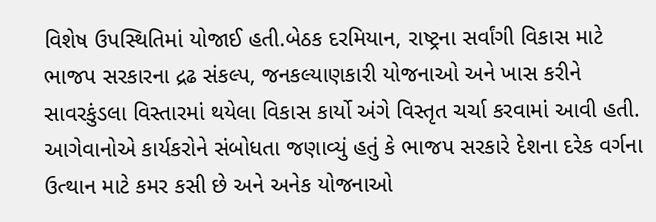વિશેષ ઉપસ્થિતિમાં યોજાઈ હતી.બેઠક દરમિયાન, રાષ્ટ્રના સર્વાંગી વિકાસ માટે ભાજપ સરકારના દ્રઢ સંકલ્પ, જનકલ્યાણકારી યોજનાઓ અને ખાસ કરીને સાવરકુંડલા વિસ્તારમાં થયેલા વિકાસ કાર્યો અંગે વિસ્તૃત ચર્ચા કરવામાં આવી હતી. આગેવાનોએ કાર્યકરોને સંબોધતા જણાવ્યું હતું કે ભાજપ સરકારે દેશના દરેક વર્ગના ઉત્થાન માટે કમર કસી છે અને અનેક યોજનાઓ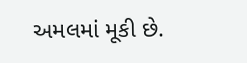અમલમાં મૂકી છે.